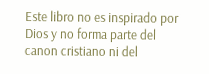Este libro no es inspirado por Dios y no forma parte del canon cristiano ni del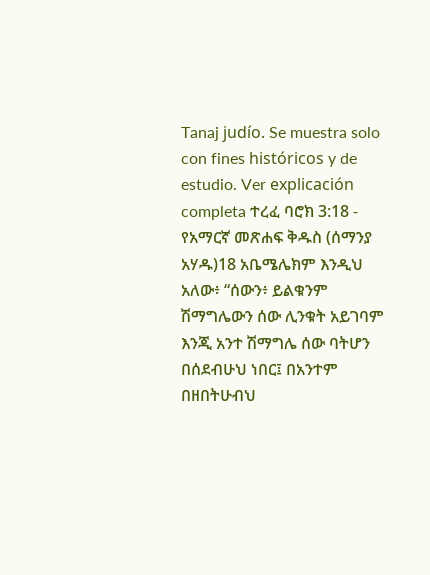Tanaj judío. Se muestra solo con fines históricos y de estudio. Ver explicación completa ተረፈ ባሮክ 3:18 - የአማርኛ መጽሐፍ ቅዱስ (ሰማንያ አሃዱ)18 አቤሜሌክም እንዲህ አለው፥ “ሰውን፥ ይልቁንም ሽማግሌውን ሰው ሊንቁት አይገባም እንጂ አንተ ሽማግሌ ሰው ባትሆን በሰደብሁህ ነበር፤ በአንተም በዘበትሁብህ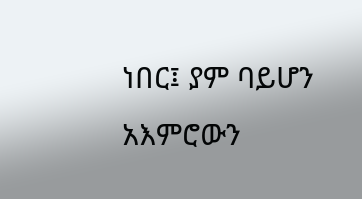ነበር፤ ያም ባይሆን አእምሮውን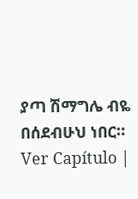ያጣ ሽማግሌ ብዬ በሰደብሁህ ነበር። Ver Capítulo |